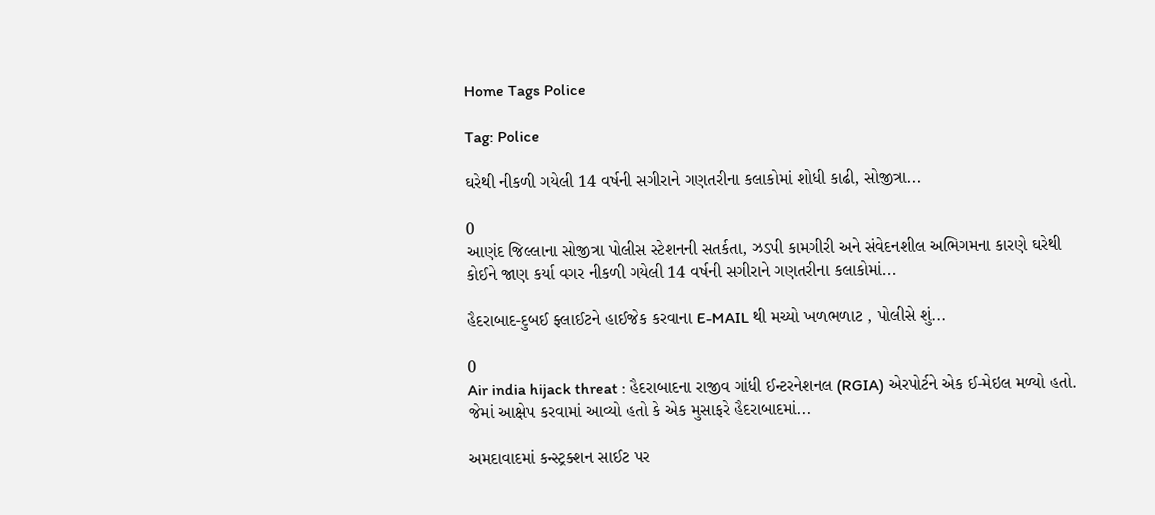Home Tags Police

Tag: Police

ઘરેથી નીકળી ગયેલી 14 વર્ષની સગીરાને ગણતરીના કલાકોમાં શોધી કાઢી, સોજીત્રા...

0
આણંદ જિલ્લાના સોજીત્રા પોલીસ સ્ટેશનની સતર્કતા, ઝડપી કામગીરી અને સંવેદનશીલ અભિગમના કારણે ઘરેથી કોઈને જાણ કર્યા વગર નીકળી ગયેલી 14 વર્ષની સગીરાને ગણતરીના કલાકોમાં...

હૈદરાબાદ-દુબઈ ફ્લાઈટને હાઈજેક કરવાના E-MAIL થી મચ્યો ખળભળાટ , પોલીસે શું...

0
Air india hijack threat : હૈદરાબાદના રાજીવ ગાંધી ઈન્ટરનેશનલ (RGIA) એરપોર્ટને એક ઈ-મેઇલ મળ્યો હતો. જેમાં આક્ષેપ કરવામાં આવ્યો હતો કે એક મુસાફરે હૈદરાબાદમાં...

અમદાવાદમાં કન્સ્ટ્રક્શન સાઈટ પર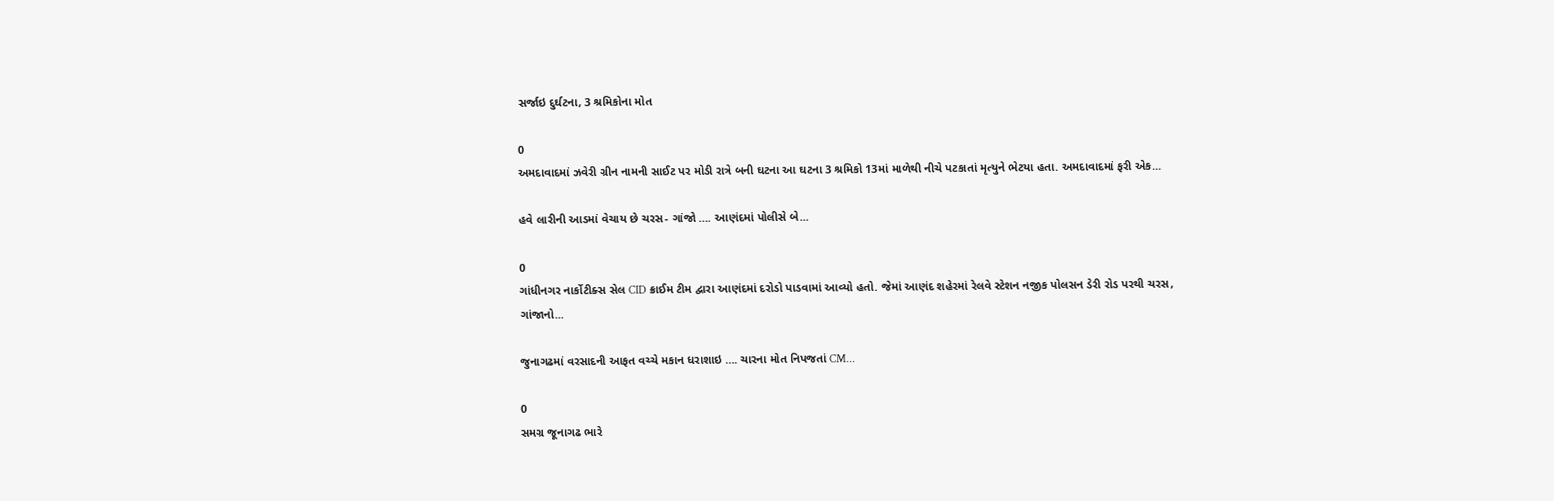સર્જાઇ દુર્ઘટના, 3 શ્રમિકોના મોત

0
અમદાવાદમાં ઝવેરી ગ્રીન નામની સાઈટ પર મોડી રાત્રે બની ઘટના આ ઘટના 3 શ્રમિકો 13માં માળેથી નીચે પટકાતાં મૃત્યુને ભેટયા હતા. અમદાવાદમાં ફરી એક...

હવે લારીની આડમાં વેચાય છે ચરસ- ગાંજો …. આણંદમાં પોલીસે બે...

0
ગાંધીનગર નાર્કોટીક્સ સેલ CID ક્રાઈમ ટીમ દ્વારા આણંદમાં દરોડો પાડવામાં આવ્યો હતો. જેમાં આણંદ શહેરમાં રેલવે સ્ટેશન નજીક પોલસન ડેરી રોડ પરથી ચરસ, ગાંજાનો...

જુનાગઢમાં વરસાદની આફત વચ્ચે મકાન ધરાશાઇ …. ચારના મોત નિપજતાં CM...

0
સમગ્ર જૂનાગઢ ભારે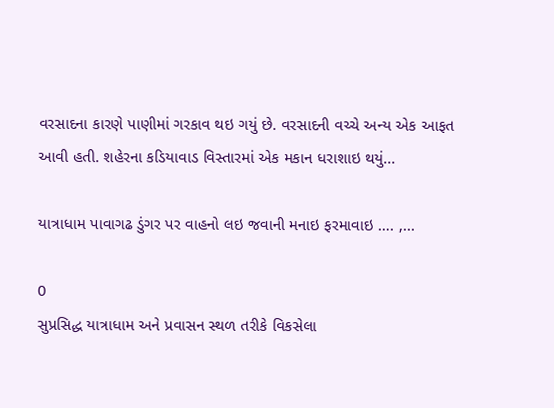વરસાદના કારણે પાણીમાં ગરકાવ થઇ ગયું છે. વરસાદની વચ્ચે અન્ય એક આફત આવી હતી. શહેરના કડિયાવાડ વિસ્તારમાં એક મકાન ધરાશાઇ થયું...

યાત્રાધામ પાવાગઢ ડુંગર પર વાહનો લઇ જવાની મનાઇ ફરમાવાઇ …. ,...

0
સુપ્રસિદ્ધ યાત્રાધામ અને પ્રવાસન સ્થળ તરીકે વિકસેલા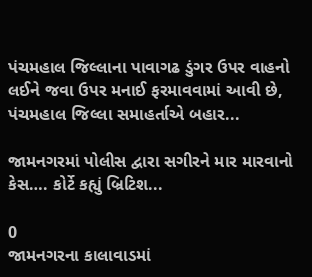પંચમહાલ જિલ્લાના પાવાગઢ ડુંગર ઉપર વાહનો લઈને જવા ઉપર મનાઈ ફરમાવવામાં આવી છે, પંચમહાલ જિલ્લા સમાહર્તાએ બહાર...

જામનગરમાં પોલીસ દ્વારા સગીરને માર મારવાનો કેસ…. કોર્ટે કહ્યું બ્રિટિશ...

0
જામનગરના કાલાવાડમાં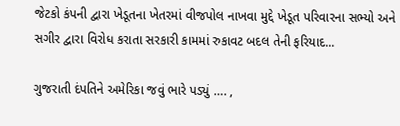જેટકો કંપની દ્વારા ખેડૂતના ખેતરમાં વીજપોલ નાખવા મુદ્દે ખેડૂત પરિવારના સભ્યો અને સગીર દ્વારા વિરોધ કરાતા સરકારી કામમાં રુકાવટ બદલ તેની ફરિયાદ...

ગુજરાતી દંપતિને અમેરિકા જવું ભારે પડ્યું …. ,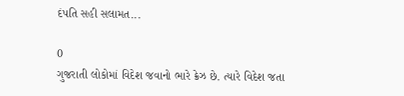દંપતિ સહી સલામત...

0
ગુજરાતી લોકોમાં વિદેશ જવાનો ભારે ક્રેઝ છે. ત્યારે વિદેશ જતા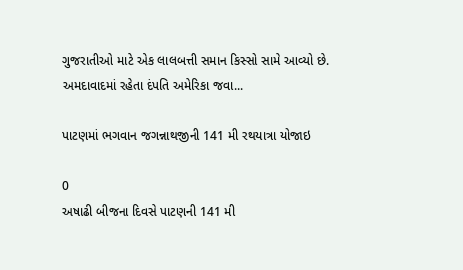ગુજરાતીઓ માટે એક લાલબત્તી સમાન કિસ્સો સામે આવ્યો છે. અમદાવાદમાં રહેતા દંપતિ અમેરિકા જવા...

પાટણમાં ભગવાન જગન્નાથજીની 141 મી રથયાત્રા યોજાઇ

0
અષાઢી બીજના દિવસે પાટણની 141 મી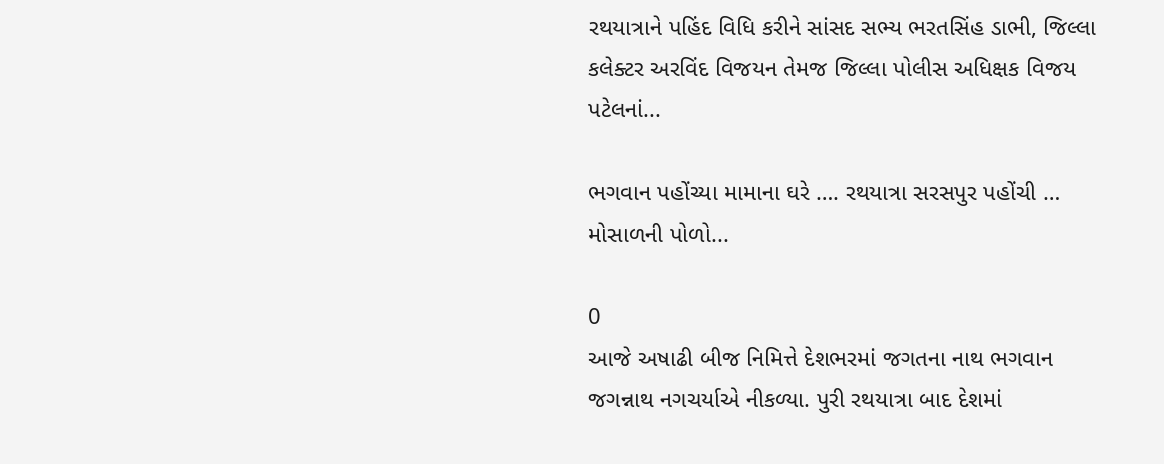રથયાત્રાને પહિંદ વિધિ કરીને સાંસદ સભ્ય ભરતસિંહ ડાભી, જિલ્લા કલેક્ટર અરવિંદ વિજયન તેમજ જિલ્લા પોલીસ અધિક્ષક વિજય પટેલનાં...

ભગવાન પહોંચ્યા મામાના ઘરે …. રથયાત્રા સરસપુર પહોંચી … મોસાળની પોળો...

0
આજે અષાઢી બીજ નિમિત્તે દેશભરમાં જગતના નાથ ભગવાન જગન્નાથ નગચર્યાએ નીકળ્યા. પુરી રથયાત્રા બાદ દેશમાં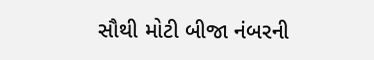સૌથી મોટી બીજા નંબરની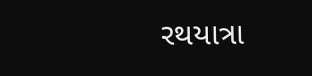રથયાત્રા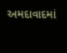અમદાવાદમાં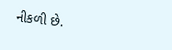નીકળી છે.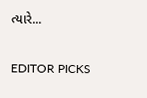ત્યારે...

EDITOR PICKS